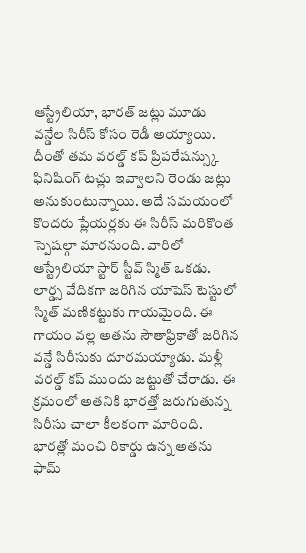ఆస్ట్రేలియా, భారత్ జట్లు మూడు వన్డేల సిరీస్ కోసం రెడీ అయ్యాయి. దీంతో తమ వరల్డ్ కప్ ప్రిపరేషన్స్కు ఫినిషింగ్ టచ్లు ఇవ్వాలని రెండు జట్లు అనుకుంటున్నాయి. అదే సమయంలో కొందరు ప్లేయర్లకు ఈ సిరీస్ మరికొంత స్పెషల్గా మారనుంది. వారిలో ఆస్ట్రేలియా స్టార్ స్టీవ్ స్మిత్ ఒకడు.
లార్డ్స వేదికగా జరిగిన యాషెస్ టెస్టులో స్మిత్ మణికట్టుకు గాయమైంది. ఈ గాయం వల్ల అతను సౌతాఫ్రికాతో జరిగిన వన్డే సిరీసుకు దూరమయ్యాడు. మళ్లీ వరల్డ్ కప్ ముందు జట్టుతో చేరాడు. ఈ క్రమంలో అతనికి భారత్తో జరుగుతున్న సిరీసు చాలా కీలకంగా మారింది. భారత్లో మంచి రికార్డు ఉన్న అతను ఫామ్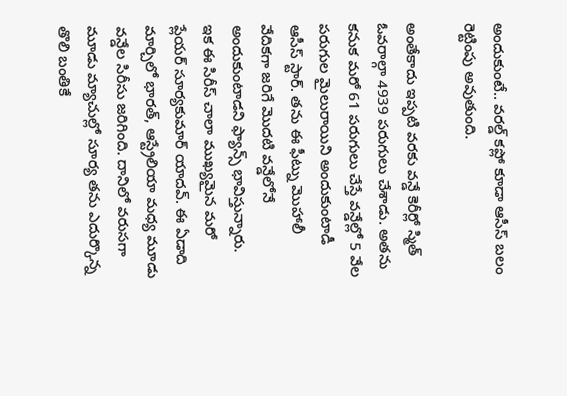అందుకుంటే.. వరల్డ్ కప్లో కూడా ఆసీస్ బలం రెట్టింపు అవుతుంది.

అంతేకాదు ఇప్పటి వరకు వన్డే కెరీర్లో స్మిత్ ఓవరాల్గా 4939 పరుగులు చేశాడు. అతను కనుక మరో 61 పరుగులు చేస్తే వన్డేల్లో 5 వేల పరుగుల మైలురాయిని అందుకుంటాడీ ఆసీస్ స్టార్. తను ఈ ఫీట్ను మొహాలీ వేదికగా జరిగే మొదటి వన్డేలోనే అందుకుంటాడని ఫ్యాన్స్ భావిస్తున్నారు.
ఇక ఈ సిరీస్ చాలా ముఖ్యమైన మరో ప్లేయర్ సూర్యకుమార్ యాదవ్. ఈ ఏడాది మార్చిలో భారత్, ఆస్ట్రేలియా మధ్య మూడు వన్డేల సిరీసు జరిగింది. దానిలో వరుసగా మూడు మ్యాచుల్లో సూర్య తను ఎదుర్కొన్న తొలి బంతికే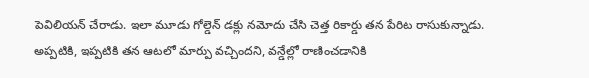పెవిలియన్ చేరాడు. ఇలా మూడు గోల్డెన్ డక్లు నమోదు చేసి చెత్త రికార్డు తన పేరిట రాసుకున్నాడు.
అప్పటికి, ఇప్పటికి తన ఆటలో మార్పు వచ్చిందని, వన్డేల్లో రాణించడానికి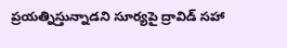ప్రయత్నిస్తున్నాడని సూర్యపై ద్రావిడ్ సహా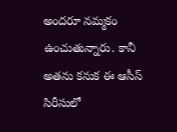అందరూ నమ్మకం ఉంచుతున్నారు. కానీ అతను కనుక ఈ ఆసీస్ సిరీసులో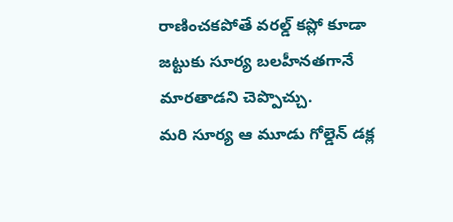రాణించకపోతే వరల్డ్ కప్లో కూడా జట్టుకు సూర్య బలహీనతగానే మారతాడని చెప్పొచ్చు.
మరి సూర్య ఆ మూడు గోల్డెన్ డక్ల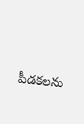పీడకలను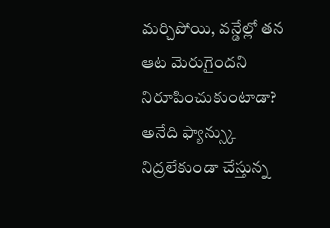మర్చిపోయి, వన్డేల్లో తన ఆట మెరుగైందని నిరూపించుకుంటాడా? అనేది ఫ్యాన్స్కు నిద్రలేకుండా చేస్తున్న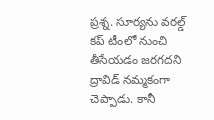ప్రశ్న. సూర్యను వరల్డ్ కప్ టీంలో నుంచి తీసేయడం జరగదని ద్రావిడ్ నమ్మకంగా చెప్పాడు. కానీ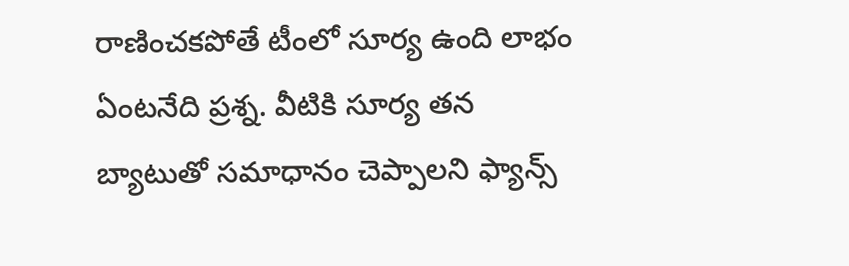రాణించకపోతే టీంలో సూర్య ఉంది లాభం ఏంటనేది ప్రశ్న. వీటికి సూర్య తన బ్యాటుతో సమాధానం చెప్పాలని ఫ్యాన్స్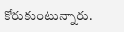కోరుకుంటున్నారు.